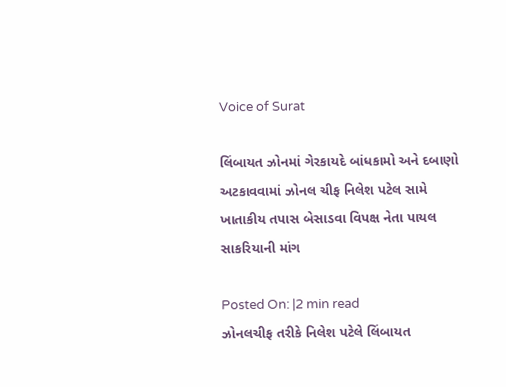Voice of Surat

લિંબાયત ઝોનમાં ગેરકાયદે બાંધકામો અને દબાણો અટકાવવામાં ઝોનલ ચીફ નિલેશ પટેલ સામે ખાતાકીય તપાસ બેસાડવા વિપક્ષ નેતા પાયલ સાકરિયાની માંગ

Posted On: |2 min read
ઝોનલચીફ તરીકે નિલેશ પટેલે લિંબાયત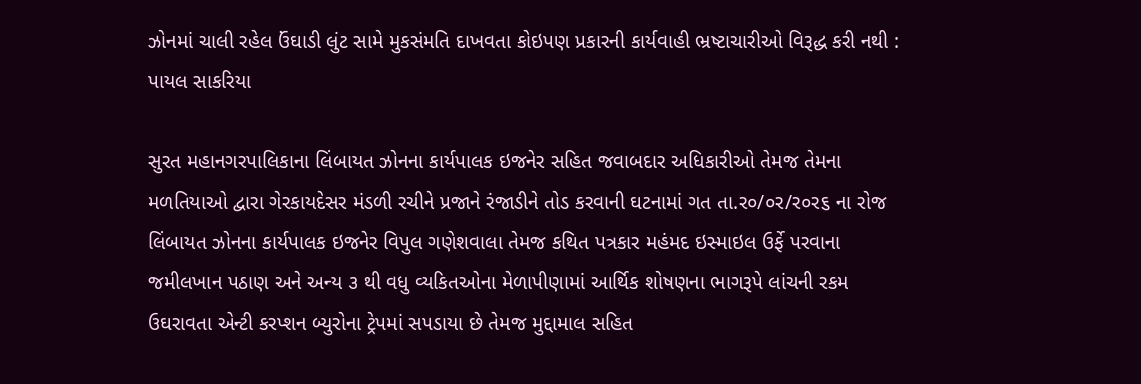ઝોનમાં ચાલી રહેલ ઉંઘાડી લુંટ સામે મુકસંમતિ દાખવતા કોઇપણ પ્રકારની કાર્યવાહી ભ્રષ્ટાચારીઓ વિરૂદ્ધ કરી નથી : પાયલ સાકરિયા

સુરત મહાનગરપાલિકાના લિંબાયત ઝોનના કાર્યપાલક ઇજનેર સહિત જવાબદાર અધિકારીઓ તેમજ તેમના મળતિયાઓ દ્વારા ગેરકાયદેસર મંડળી રચીને પ્રજાને રંજાડીને તોડ કરવાની ઘટનામાં ગત તા.ર૦/૦ર/ર૦ર૬ ના રોજ લિંબાયત ઝોનના કાર્યપાલક ઇજનેર વિપુલ ગણેશવાલા તેમજ કથિત પત્રકાર મહંમદ ઇસ્માઇલ ઉર્ફે પરવાના જમીલખાન પઠાણ અને અન્ય ૩ થી વધુ વ્યકિતઓના મેળાપીણામાં આર્થિક શોષણના ભાગરૂપે લાંચની રકમ ઉઘરાવતા એન્ટી કરપ્શન બ્યુરોના ટ્રેપમાં સપડાયા છે તેમજ મુદ્દામાલ સહિત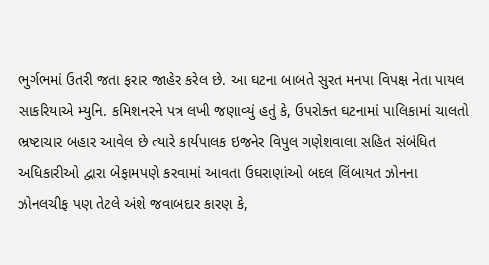ભુર્ગભમાં ઉતરી જતા ફરાર જાહેર કરેલ છે. આ ઘટના બાબતે સુરત મનપા વિપક્ષ નેતા પાયલ સાકરિયાએ મ્યુનિ. કમિશનરને પત્ર લખી જણાવ્યું હતું કે, ઉપરોક્ત ઘટનામાં પાલિકામાં ચાલતો ભ્રષ્ટાચાર બહાર આવેલ છે ત્યારે કાર્યપાલક ઇજનેર વિપુલ ગણેશવાલા સહિત સંબંધિત અધિકારીઓ દ્વારા બેફામપણે કરવામાં આવતા ઉઘરાણાંઓ બદલ લિંબાયત ઝોનના ઝોનલચીફ પણ તેટલે અંશે જવાબદાર કારણ કે,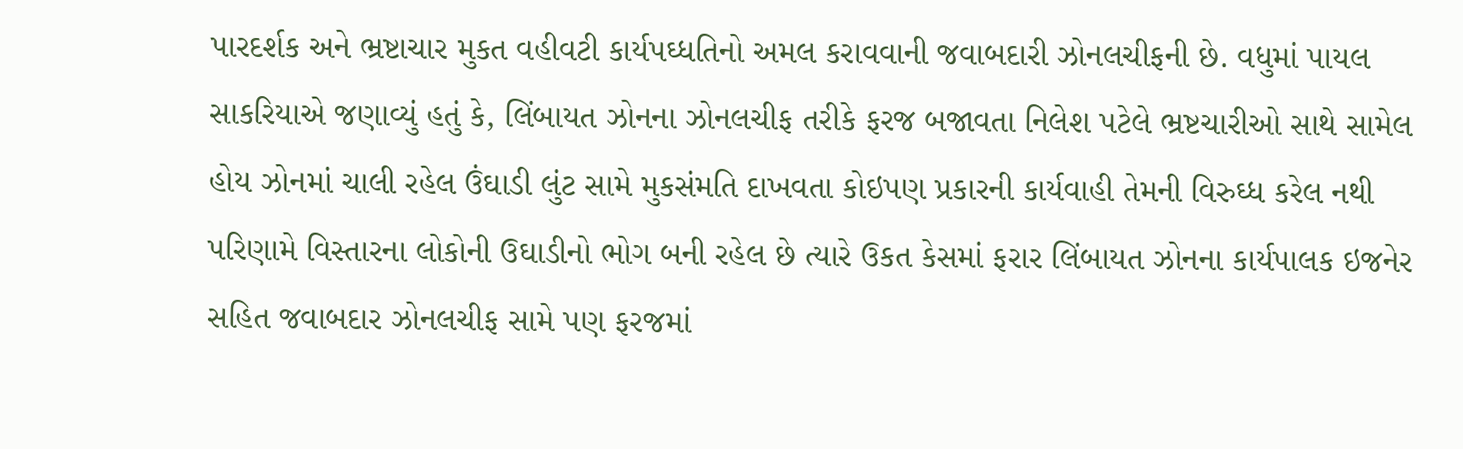પારદર્શક અને ભ્રષ્ટાચાર મુકત વહીવટી કાર્યપઘ્ધતિનો અમલ કરાવવાની જવાબદારી ઝોનલચીફની છે. વધુમાં પાયલ સાકરિયાએ જણાવ્યું હતું કે, લિંબાયત ઝોનના ઝોનલચીફ તરીકે ફરજ બજાવતા નિલેશ પટેલે ભ્રષ્ટચારીઓ સાથે સામેલ હોય ઝોનમાં ચાલી રહેલ ઉંઘાડી લુંટ સામે મુકસંમતિ દાખવતા કોઇપણ પ્રકારની કાર્યવાહી તેમની વિરુઘ્ધ કરેલ નથી પરિણામે વિસ્તારના લોકોની ઉઘાડીનો ભોગ બની રહેલ છે ત્યારે ઉકત કેસમાં ફરાર લિંબાયત ઝોનના કાર્યપાલક ઇજનેર સહિત જવાબદાર ઝોનલચીફ સામે પણ ફરજમાં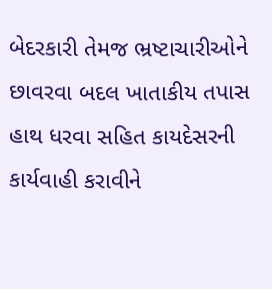બેદરકારી તેમજ ભ્રષ્ટાચારીઓને છાવરવા બદલ ખાતાકીય તપાસ હાથ ધરવા સહિત કાયદેસરની કાર્યવાહી કરાવીને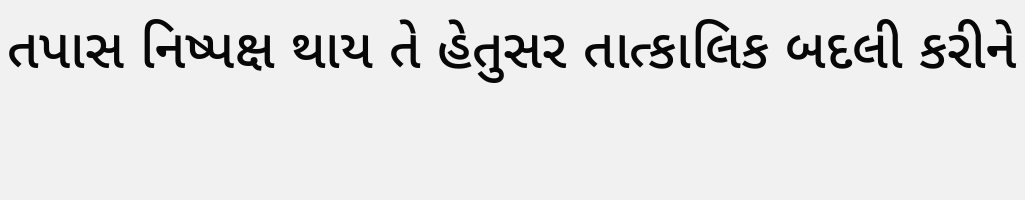તપાસ નિષ્પક્ષ થાય તે હેતુસર તાત્કાલિક બદલી કરીને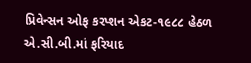પ્રિવેન્સન ઓફ કરપ્શન એકટ-૧૯૮૮ હેઠળ એ.સી.બી.માં ફરિયાદ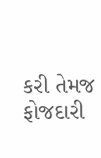કરી તેમજ ફોજદારી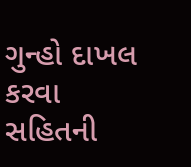ગુન્હો દાખલ કરવા સહિતની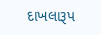દાખલારૂપ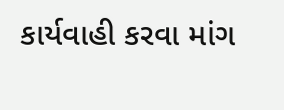કાર્યવાહી કરવા માંગ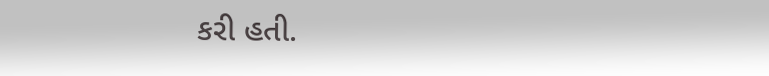કરી હતી.